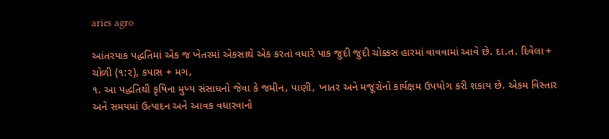aries agro

આંતરપાક પદ્ધતિમાં એક જ ખેતરમાં એકસાથે એક કરતાં વધારે પાક જુદી જુદી ચોક્કસ હારમાં વાવવામાં આવે છે. દા.ત. દિવેલા + ચોળી (૧:૨), કપાસ + મગ,
૧. આ પદ્ધતિથી કૃષિના મુખ્ય સંસાધનો જેવા કે જમીન, પાણી, ખાતર અને મજૂરોનો કાર્યક્ષમ ઉપયોગ કરી શકાય છે. એકમ વિસ્તાર અને સમયમાં ઉત્પાદન અને આવક વધારવાનો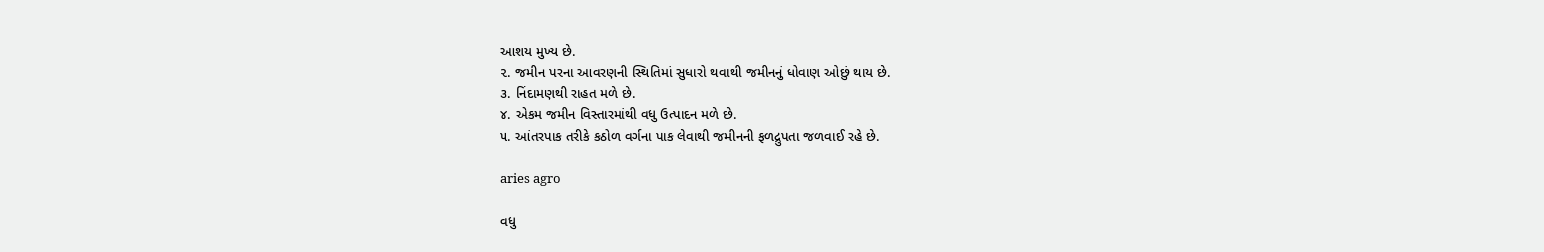આશય મુખ્ય છે.
૨. જમીન પરના આવરણની સ્થિતિમાં સુધારો થવાથી જમીનનું ધોવાણ ઓછું થાય છે.
૩. નિંદામણથી રાહત મળે છે.
૪. એકમ જમીન વિસ્તારમાંથી વધુ ઉત્પાદન મળે છે.
૫. આંતરપાક તરીકે કઠોળ વર્ગના પાક લેવાથી જમીનની ફળદ્રુપતા જળવાઈ રહે છે.

aries agro

વધુ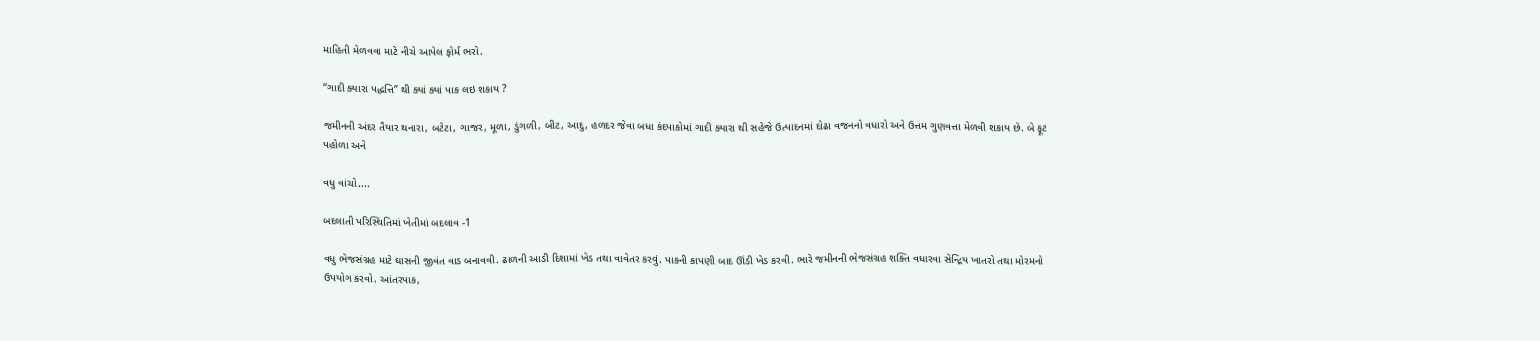માહિતી મેળવવા માટે નીચે આપેલ ફોર્મ ભરો.

“ગાદી ક્યારા પદ્ધત્તિ” થી ક્યાં ક્યાં પાક લઇ શકાય ?

જમીનની અંદર તૈયાર થનારા, બટેટા, ગાજર, મૂળા, ડુંગળી, બીટ, આદુ, હળદર જેવા બધા કંદપાકોમાં ગાદી ક્યારા થી સહેજે ઉત્પાદનમાં દોઢા વજનનો વધારો અને ઉત્તમ ગુણવત્તા મેળવી શકાય છે. બે ફૂટ પહોળા અને

વધુ વાંચો....

બદલાતી પરિસ્થિતિમાં ખેતીમાં બદલાવ -1

વધુ ભેજસંગ્રહ માટે ઘાસની જીવંત વાડ બનાવવી. ઢાળની આડી દિશામાં ખેડ તથા વાવેતર કરવું. પાકની કાપણી બાદ ઊંડી ખેડ કરવી. ભારે જમીનની ભેજસંગ્રહ શક્તિ વધારવા સેન્દ્રિય ખાતરો તથા મોરમનો ઉપયોગ કરવો. આંતરપાક,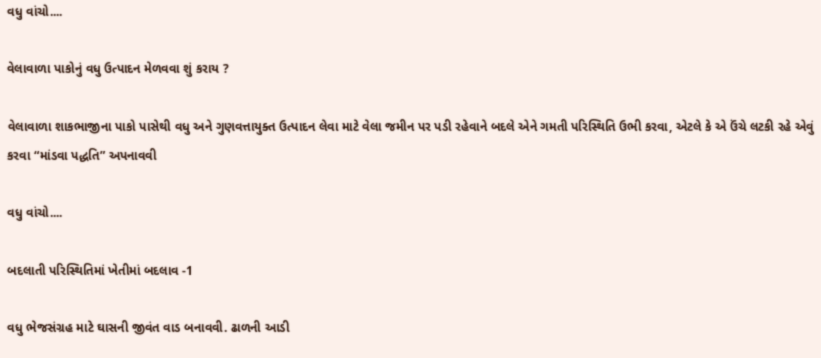વધુ વાંચો....

વેલાવાળા પાકોનું વધુ ઉત્પાદન મેળવવા શું કરાય ?

વેલાવાળા શાકભાજીના પાકો પાસેથી વધુ અને ગુણવત્તાયુક્ત ઉત્પાદન લેવા માટે વેલા જમીન પર પડી રહેવાને બદલે એને ગમતી પરિસ્થિતિ ઉભી કરવા, એટલે કે એ ઉંચે લટકી રહે એવું કરવા “માંડવા પદ્ધતિ” અપનાવવી

વધુ વાંચો....

બદલાતી પરિસ્થિતિમાં ખેતીમાં બદલાવ -1

વધુ ભેજસંગ્રહ માટે ઘાસની જીવંત વાડ બનાવવી. ઢાળની આડી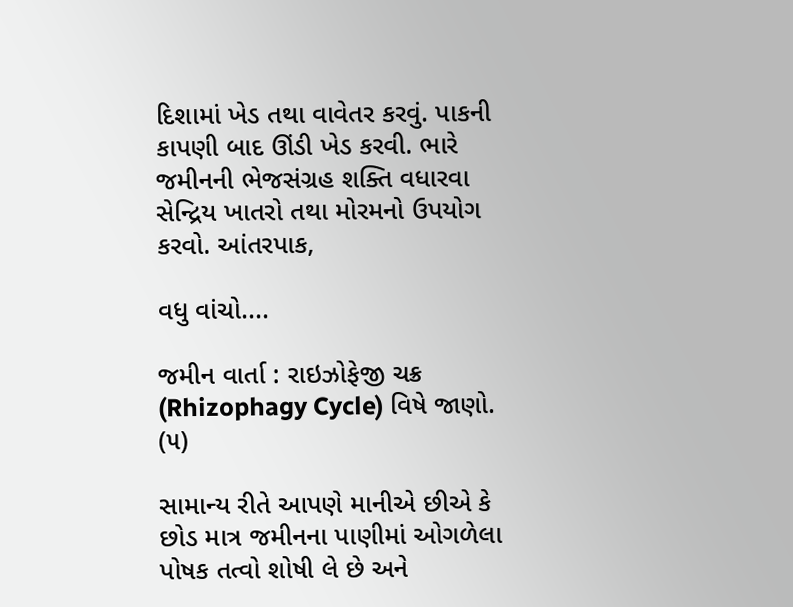દિશામાં ખેડ તથા વાવેતર કરવું. પાકની કાપણી બાદ ઊંડી ખેડ કરવી. ભારે જમીનની ભેજસંગ્રહ શક્તિ વધારવા સેન્દ્રિય ખાતરો તથા મોરમનો ઉપયોગ કરવો. આંતરપાક,

વધુ વાંચો....

જમીન વાર્તા : રાઇઝોફેજી ચક્ર (Rhizophagy Cycle) વિષે જાણો. (૫)

સામાન્ય રીતે આપણે માનીએ છીએ કે છોડ માત્ર જમીનના પાણીમાં ઓગળેલા પોષક તત્વો શોષી લે છે અને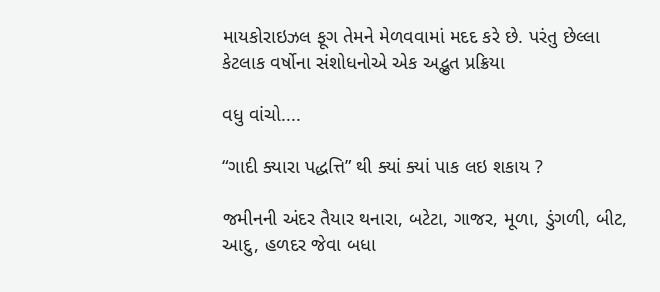માયકોરાઇઝલ ફૂગ તેમને મેળવવામાં મદદ કરે છે. પરંતુ છેલ્લા કેટલાક વર્ષોના સંશોધનોએ એક અદ્ભુત પ્રક્રિયા

વધુ વાંચો....

“ગાદી ક્યારા પદ્ધત્તિ” થી ક્યાં ક્યાં પાક લઇ શકાય ?

જમીનની અંદર તૈયાર થનારા, બટેટા, ગાજર, મૂળા, ડુંગળી, બીટ, આદુ, હળદર જેવા બધા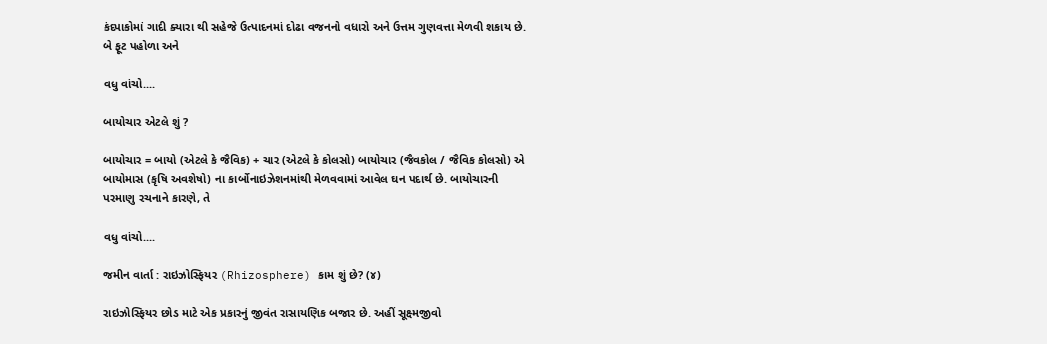કંદપાકોમાં ગાદી ક્યારા થી સહેજે ઉત્પાદનમાં દોઢા વજનનો વધારો અને ઉત્તમ ગુણવત્તા મેળવી શકાય છે. બે ફૂટ પહોળા અને

વધુ વાંચો....

બાયોચાર એટલે શું ?

બાયોચાર = બાયો (એટલે કે જૈવિક) + ચાર (એટલે કે કોલસો) બાયોચાર (જૈવકોલ / જૈવિક કોલસો) એ બાયોમાસ (કૃષિ અવશેષો) ના કાર્બોનાઇઝેશનમાંથી મેળવવામાં આવેલ ઘન પદાર્થ છે. બાયોચારની પરમાણુ રચનાને કારણે, તે

વધુ વાંચો....

જમીન વાર્તા : રાઇઝોસ્ફિયર (Rhizosphere) કામ શું છે? (૪)

રાઇઝોસ્ફિયર છોડ માટે એક પ્રકારનું જીવંત રાસાયણિક બજાર છે. અહીં સૂક્ષ્મજીવો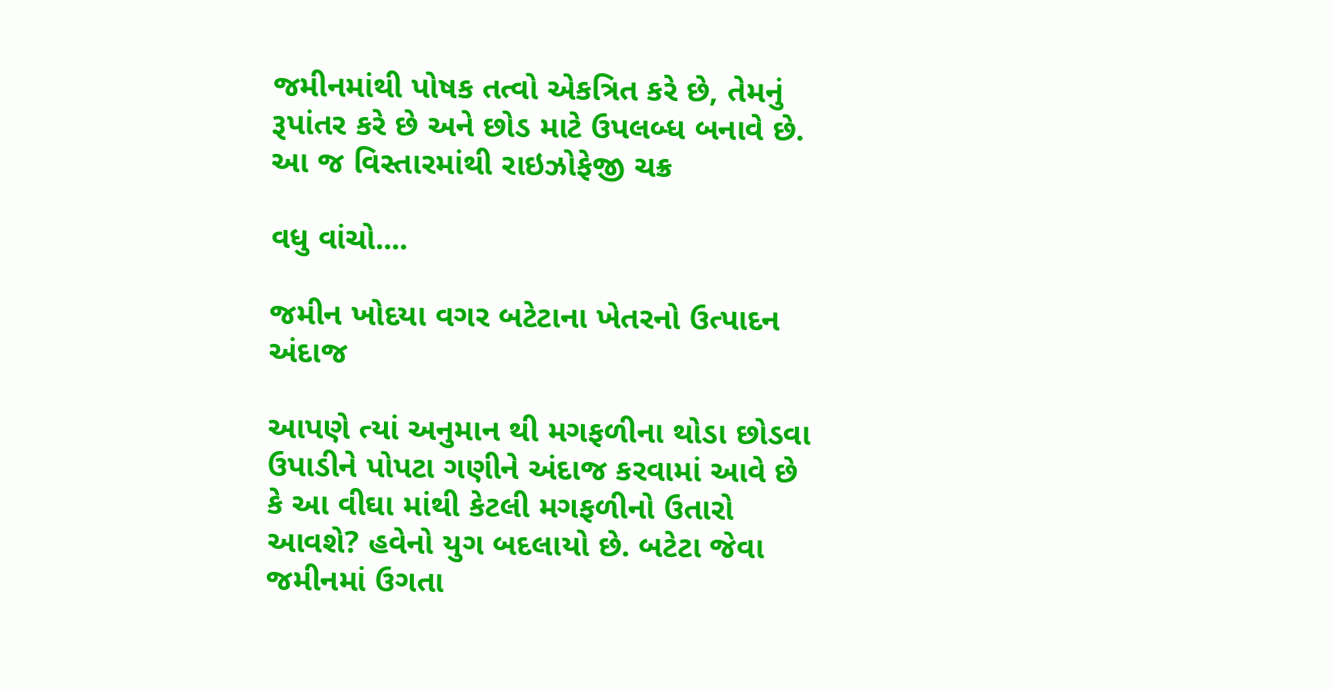જમીનમાંથી પોષક તત્વો એકત્રિત કરે છે, તેમનું રૂપાંતર કરે છે અને છોડ માટે ઉપલબ્ધ બનાવે છે. આ જ વિસ્તારમાંથી રાઇઝોફેજી ચક્ર

વધુ વાંચો....

જમીન ખોદયા વગર બટેટાના ખેતરનો ઉત્પાદન અંદાજ

આપણે ત્યાં અનુમાન થી મગફળીના થોડા છોડવા ઉપાડીને પોપટા ગણીને અંદાજ કરવામાં આવે છે કે આ વીઘા માંથી કેટલી મગફળીનો ઉતારો આવશે? હવેનો યુગ બદલાયો છે. બટેટા જેવા જમીનમાં ઉગતા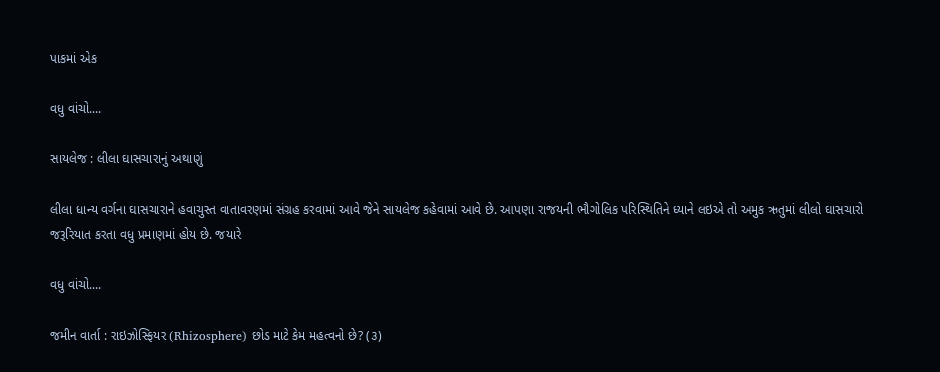પાકમાં એક

વધુ વાંચો....

સાયલેજ : લીલા ઘાસચારાનું અથાણું

લીલા ધાન્ય વર્ગના ઘાસચારાને હવાચુસ્ત વાતાવરણમાં સંગ્રહ કરવામાં આવે જેને સાયલેજ કહેવામાં આવે છે. આપણા રાજયની ભૌગોલિક પરિસ્થિતિને ધ્યાને લઇએ તો અમુક ઋતુમાં લીલો ઘાસચારો જરૂરિયાત કરતા વધુ પ્રમાણમાં હોય છે. જયારે

વધુ વાંચો....

જમીન વાર્તા : રાઇઝોસ્ફિયર (Rhizosphere) છોડ માટે કેમ મહત્વનો છે? (૩)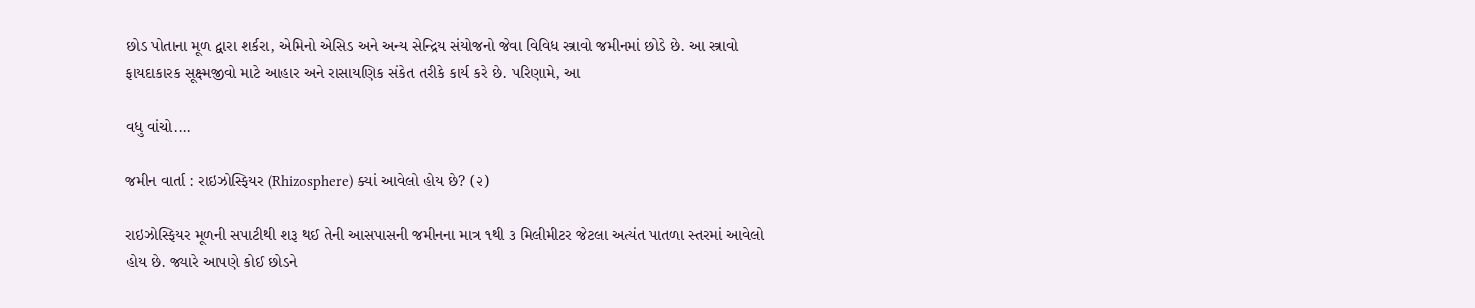છોડ પોતાના મૂળ દ્વારા શર્કરા, એમિનો એસિડ અને અન્ય સેન્દ્રિય સંયોજનો જેવા વિવિધ સ્ત્રાવો જમીનમાં છોડે છે. આ સ્ત્રાવો ફાયદાકારક સૂક્ષ્મજીવો માટે આહાર અને રાસાયણિક સંકેત તરીકે કાર્ય કરે છે. પરિણામે, આ

વધુ વાંચો....

જમીન વાર્તા : રાઇઝોસ્ફિયર (Rhizosphere) ક્યાં આવેલો હોય છે? (૨)

રાઇઝોસ્ફિયર મૂળની સપાટીથી શરૂ થઈ તેની આસપાસની જમીનના માત્ર ૧થી ૩ મિલીમીટર જેટલા અત્યંત પાતળા સ્તરમાં આવેલો હોય છે. જ્યારે આપણે કોઈ છોડને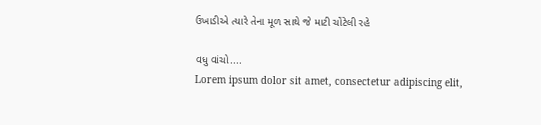ઉખાડીએ ત્યારે તેના મૂળ સાથે જે માટી ચોંટેલી રહે

વધુ વાંચો....
Lorem ipsum dolor sit amet, consectetur adipiscing elit,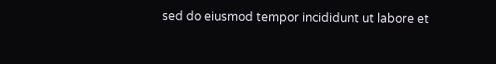sed do eiusmod tempor incididunt ut labore et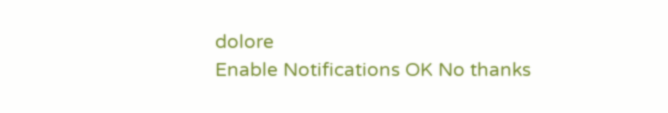dolore
Enable Notifications OK No thanks